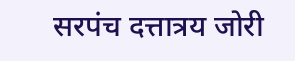सरपंच दत्तात्रय जोरी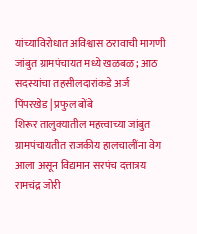यांच्याविरोधात अविश्वास ठरावाची मागणी
जांबुत ग्रामपंचायत मध्ये खळबळ ; आठ सदस्यांचा तहसीलदारांकडे अर्ज
पिंपरखेड | प्रफुल बोंबे
शिरूर तालुक्यातील महत्त्वाच्या जांबुत ग्रामपंचायतीत राजकीय हालचालींना वेग आला असून विद्यमान सरपंच दत्तात्रय रामचंद्र जोरी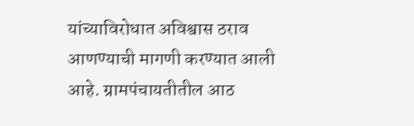यांच्याविरोधात अविश्वास ठराव आणण्याची मागणी करण्यात आली आहे. ग्रामपंचायतीतील आठ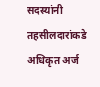सदस्यांनी तहसीलदारांकडे अधिकृत अर्ज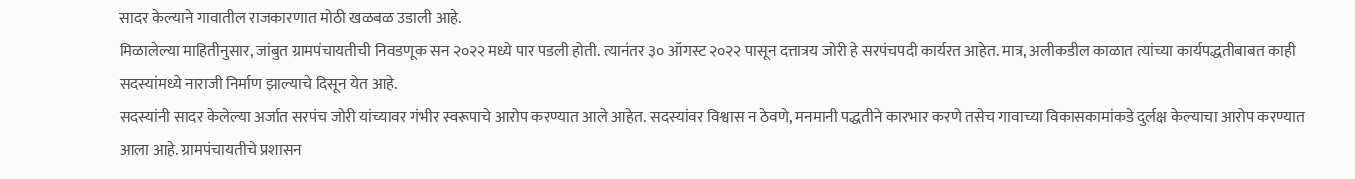सादर केल्याने गावातील राजकारणात मोठी खळबळ उडाली आहे.
मिळालेल्या माहितीनुसार, जांबुत ग्रामपंचायतीची निवडणूक सन २०२२ मध्ये पार पडली होती. त्यानंतर ३० ऑगस्ट २०२२ पासून दत्तात्रय जोरी हे सरपंचपदी कार्यरत आहेत. मात्र, अलीकडील काळात त्यांच्या कार्यपद्धतीबाबत काही सदस्यांमध्ये नाराजी निर्माण झाल्याचे दिसून येत आहे.
सदस्यांनी सादर केलेल्या अर्जात सरपंच जोरी यांच्यावर गंभीर स्वरूपाचे आरोप करण्यात आले आहेत. सदस्यांवर विश्वास न ठेवणे, मनमानी पद्धतीने कारभार करणे तसेच गावाच्या विकासकामांकडे दुर्लक्ष केल्याचा आरोप करण्यात आला आहे. ग्रामपंचायतीचे प्रशासन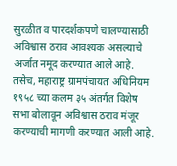सुरळीत व पारदर्शकपणे चालण्यासाठी अविश्वास ठराव आवश्यक असल्याचे अर्जात नमूद करण्यात आले आहे.
तसेच, महाराष्ट्र ग्रामपंचायत अधिनियम १९५८ च्या कलम ३५ अंतर्गत विशेष सभा बोलावून अविश्वास ठराव मंजूर करण्याची मागणी करण्यात आली आहे.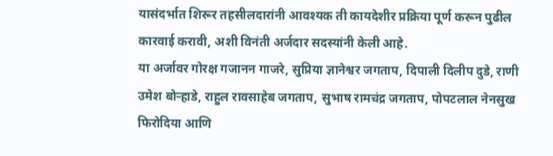यासंदर्भात शिरूर तहसीलदारांनी आवश्यक ती कायदेशीर प्रक्रिया पूर्ण करून पुढील कारवाई करावी, अशी विनंती अर्जदार सदस्यांनी केली आहे.
या अर्जावर गोरक्ष गजानन गाजरे, सुप्रिया ज्ञानेश्वर जगताप, दिपाली दिलीप दुडे, राणी उमेश बोऱ्हाडे, राहुल रावसाहेब जगताप, सुभाष रामचंद्र जगताप, पोपटलाल नेनसुख फिरोदिया आणि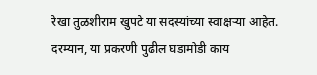रेखा तुळशीराम खुपटे या सदस्यांच्या स्वाक्षऱ्या आहेत.
दरम्यान, या प्रकरणी पुढील घडामोडी काय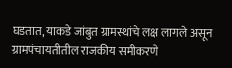घडतात, याकडे जांबुत ग्रामस्थांचे लक्ष लागले असून ग्रामपंचायतीतील राजकीय समीकरणे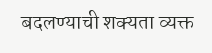बदलण्याची शक्यता व्यक्त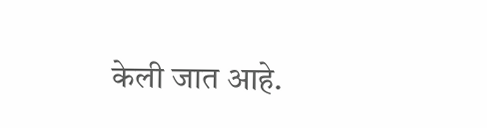केली जात आहे.